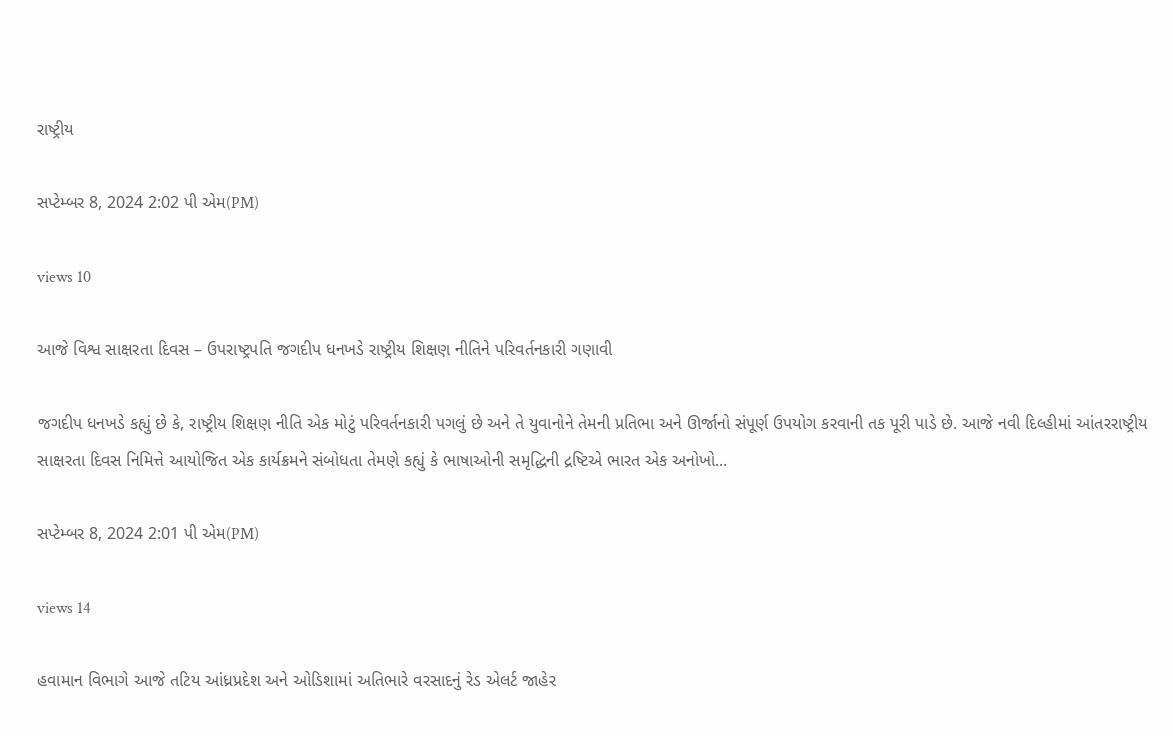રાષ્ટ્રીય

સપ્ટેમ્બર 8, 2024 2:02 પી એમ(PM)

views 10

આજે વિશ્વ સાક્ષરતા દિવસ – ઉપરાષ્ટ્રપતિ જગદીપ ધનખડે રાષ્ટ્રીય શિક્ષણ નીતિને પરિવર્તનકારી ગણાવી

જગદીપ ધનખડે કહ્યું છે કે, રાષ્ટ્રીય શિક્ષણ નીતિ એક મોટું પરિવર્તનકારી પગલું છે અને તે યુવાનોને તેમની પ્રતિભા અને ઊર્જાનો સંપૂર્ણ ઉપયોગ કરવાની તક પૂરી પાડે છે. આજે નવી દિલ્હીમાં આંતરરાષ્ટ્રીય સાક્ષરતા દિવસ નિમિત્તે આયોજિત એક કાર્યક્રમને સંબોધતા તેમણે કહ્યું કે ભાષાઓની સમૃદ્ધિની દ્રષ્ટિએ ભારત એક અનોખો...

સપ્ટેમ્બર 8, 2024 2:01 પી એમ(PM)

views 14

હવામાન વિભાગે આજે તટિય આંધ્રપ્રદેશ અને ઓડિશામાં અતિભારે વરસાદનું રેડ એલર્ટ જાહેર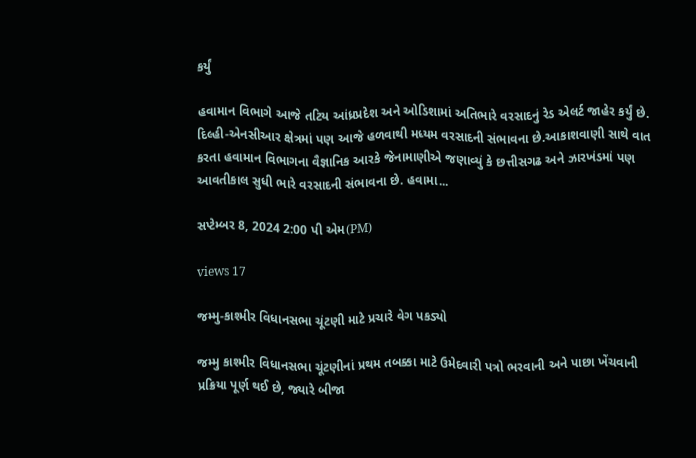કર્યું

હવામાન વિભાગે આજે તટિય આંધ્રપ્રદેશ અને ઓડિશામાં અતિભારે વરસાદનું રેડ એલર્ટ જાહેર કર્યું છે. દિલ્હી-એનસીઆર ક્ષેત્રમાં પણ આજે હળવાથી મધ્યમ વરસાદની સંભાવના છે.આકાશવાણી સાથે વાત કરતા હવામાન વિભાગના વૈજ્ઞાનિક આરકે જેનામાણીએ જણાવ્યું કે છત્તીસગઢ અને ઝારખંડમાં પણ આવતીકાલ સુધી ભારે વરસાદની સંભાવના છે. હવામા...

સપ્ટેમ્બર 8, 2024 2:00 પી એમ(PM)

views 17

જમ્મુ-કાશ્મીર વિધાનસભા ચૂંટણી માટે પ્રચારે વેગ પકડ્યો

જમ્મુ કાશ્મીર વિધાનસભા ચૂંટણીનાં પ્રથમ તબક્કા માટે ઉમેદવારી પત્રો ભરવાની અને પાછા ખેંચવાની પ્રક્રિયા પૂર્ણ થઈ છે, જ્યારે બીજા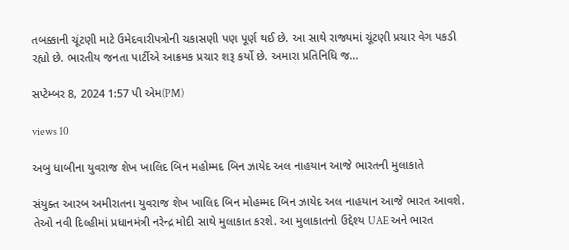તબક્કાની ચૂંટણી માટે ઉમેદવારીપત્રોની ચકાસણી પણ પૂર્ણ થઈ છે. આ સાથે રાજ્યમાં ચૂંટણી પ્રચાર વેગ પકડી રહ્યો છે. ભારતીય જનતા પાર્ટીએ આક્રમક પ્રચાર શરૂ કર્યો છે. અમારા પ્રતિનિધિ જ...

સપ્ટેમ્બર 8, 2024 1:57 પી એમ(PM)

views 10

અબુ ધાબીના યુવરાજ શેખ ખાલિદ બિન મહોમ્મદ બિન ઝાયેદ અલ નાહયાન આજે ભારતની મુલાકાતે

સંયુક્ત આરબ અમીરાતના યુવરાજ શેખ ખાલિદ બિન મોહમ્મદ બિન ઝાયેદ અલ નાહયાન આજે ભારત આવશે. તેઓ નવી દિલ્હીમાં પ્રધાનમંત્રી નરેન્દ્ર મોદી સાથે મુલાકાત કરશે. આ મુલાકાતનો ઉદ્દેશ્ય UAE અને ભારત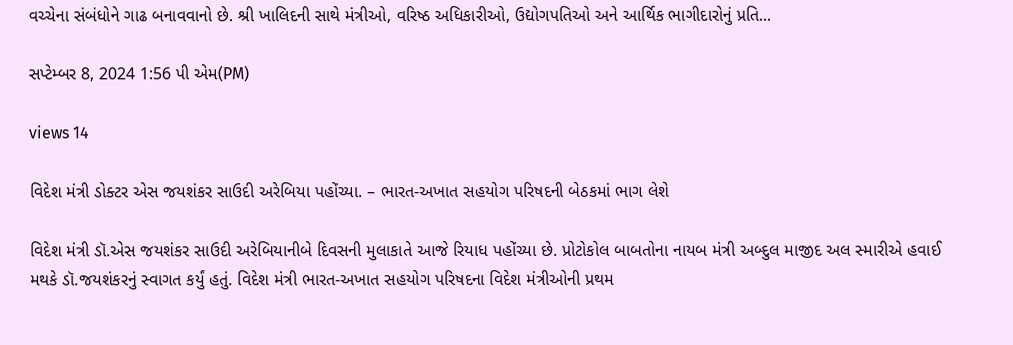વચ્ચેના સંબંધોને ગાઢ બનાવવાનો છે. શ્રી ખાલિદની સાથે મંત્રીઓ, વરિષ્ઠ અધિકારીઓ, ઉદ્યોગપતિઓ અને આર્થિક ભાગીદારોનું પ્રતિ...

સપ્ટેમ્બર 8, 2024 1:56 પી એમ(PM)

views 14

વિદેશ મંત્રી ડોક્ટર એસ જયશંકર સાઉદી અરેબિયા પહોંચ્યા. – ભારત-અખાત સહયોગ પરિષદની બેઠકમાં ભાગ લેશે

વિદેશ મંત્રી ડૉ.એસ જયશંકર સાઉદી અરેબિયાનીબે દિવસની મુલાકાતે આજે રિયાધ પહોંચ્યા છે. પ્રોટોકોલ બાબતોના નાયબ મંત્રી અબ્દુલ માજીદ અલ સ્મારીએ હવાઈ મથકે ડૉ.જયશંકરનું સ્વાગત કર્યું હતું. વિદેશ મંત્રી ભારત-અખાત સહયોગ પરિષદના વિદેશ મંત્રીઓની પ્રથમ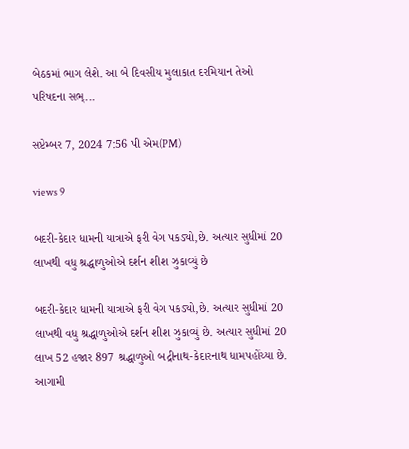બેઠકમાં ભાગ લેશે. આ બે દિવસીય મુલાકાત દરમિયાન તેઓ પરિષદના સભ્...

સપ્ટેમ્બર 7, 2024 7:56 પી એમ(PM)

views 9

બદરી-કેદાર ધામની યાત્રાએ ફરી વેગ પકડ્યો,છે. અત્યાર સુધીમાં 20 લાખથી વધુ શ્રદ્ધાળુઓએ દર્શન શીશ ઝુકાવ્યું છે

બદરી-કેદાર ધામની યાત્રાએ ફરી વેગ પકડ્યો,છે. અત્યાર સુધીમાં 20 લાખથી વધુ શ્રદ્ધાળુઓએ દર્શન શીશ ઝુકાવ્યું છે. અત્યાર સુધીમાં 20 લાખ 52 હજાર 897 શ્રદ્ધાળુઓ બદ્રીનાથ-કેદારનાથ ધામપહોંચ્યા છે. આગામી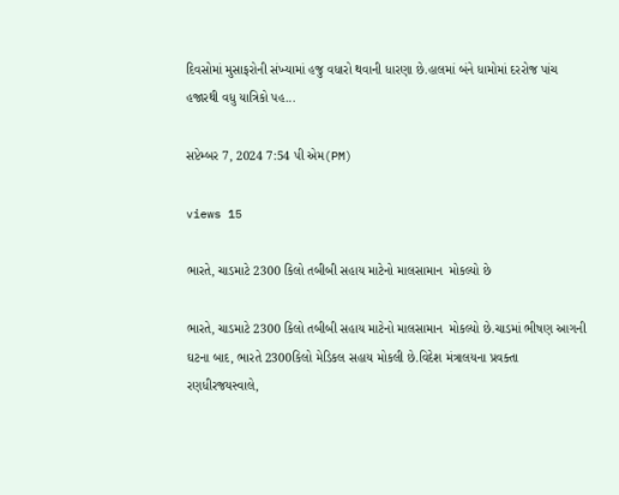દિવસોમાં મુસાફરોની સંખ્યામાં હજુ વધારો થવાની ધારણા છે.હાલમાં બંને ધામોમાં દરરોજ પાંચ હજારથી વધુ યાત્રિકો પહ...

સપ્ટેમ્બર 7, 2024 7:54 પી એમ(PM)

views 15

ભારતે, ચાડમાટે 2300 કિલો તબીબી સહાય માટેનો માલસામાન  મોકલ્યો છે

ભારતે, ચાડમાટે 2300 કિલો તબીબી સહાય માટેનો માલસામાન  મોકલ્યો છે.ચાડમાં ભીષણ આગની ઘટના બાદ, ભારતે 2300કિલો મેડિકલ સહાય મોકલી છે.વિદેશ મંત્રાલયના પ્રવક્તા રણધીરજયસ્વાલે,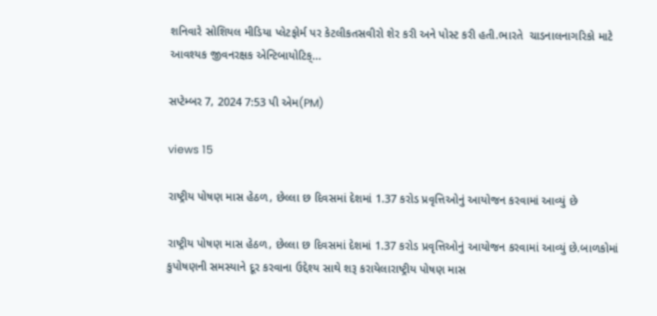શનિવારે સોશિયલ મીડિયા પ્લેટફોર્મ પર કેટલીકતસવીરો શેર કરી અને પોસ્ટ કરી હતી.ભારતે  ચાડનાલનાગરિકો માટે  આવશ્યક જીવનરક્ષક એન્ટિબાયોટિક્...

સપ્ટેમ્બર 7, 2024 7:53 પી એમ(PM)

views 15

રાષ્ટ્રીય પોષણ માસ હેઠળ, છેલ્લા છ દિવસમાં દેશમાં 1.37 કરોડ પ્રવૃત્તિઓનું આયોજન કરવામાં આવ્યું છે

રાષ્ટ્રીય પોષણ માસ હેઠળ, છેલ્લા છ દિવસમાં દેશમાં 1.37 કરોડ પ્રવૃત્તિઓનું આયોજન કરવામાં આવ્યું છે.બાળકોમાં કુપોષણની સમસ્યાને દૂર કરવાના ઉદ્દેશ્ય સાથે શરૂ કરાયેલારાષ્ટ્રીય પોષણ માસ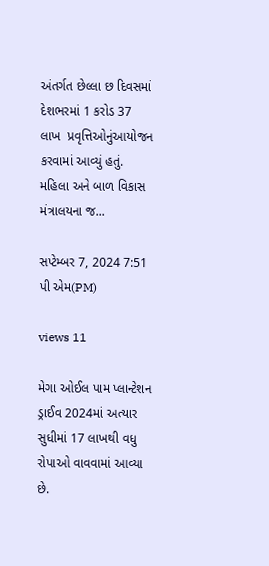અંતર્ગત છેલ્લા છ દિવસમાં દેશભરમાં 1 કરોડ 37 લાખ  પ્રવૃત્તિઓનુંઆયોજન કરવામાં આવ્યું હતું. મહિલા અને બાળ વિકાસ મંત્રાલયના જ...

સપ્ટેમ્બર 7, 2024 7:51 પી એમ(PM)

views 11

મેગા ઓઈલ પામ પ્લાન્ટેશન ડ્રાઈવ 2024માં અત્યાર સુધીમાં 17 લાખથી વધુ રોપાઓ વાવવામાં આવ્યા છે.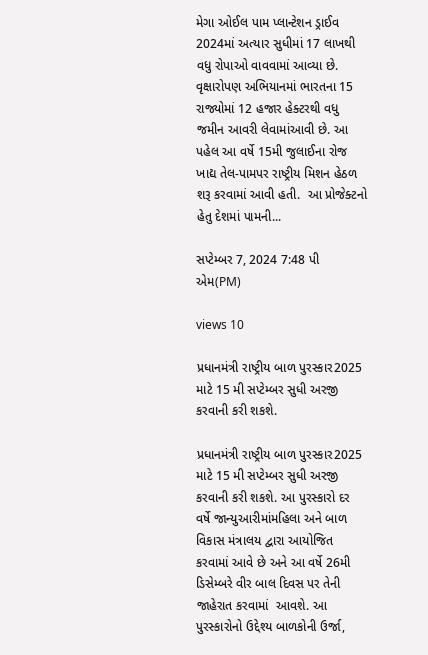મેગા ઓઈલ પામ પ્લાન્ટેશન ડ્રાઈવ 2024માં અત્યાર સુધીમાં 17 લાખથી વધુ રોપાઓ વાવવામાં આવ્યા છે. વૃક્ષારોપણ અભિયાનમાં ભારતના 15 રાજ્યોમાં 12 હજાર હેક્ટરથી વધુ જમીન આવરી લેવામાંઆવી છે. આ પહેલ આ વર્ષે 15મી જુલાઈના રોજ ખાદ્ય તેલ-પામપર રાષ્ટ્રીય મિશન હેઠળ શરૂ કરવામાં આવી હતી.  આ પ્રોજેક્ટનો હેતુ દેશમાં પામની...

સપ્ટેમ્બર 7, 2024 7:48 પી એમ(PM)

views 10

પ્રધાનમંત્રી રાષ્ટ્રીય બાળ પુરસ્કાર2025 માટે 15 મી સપ્ટેમ્બર સુધી અરજી કરવાની કરી શકશે.

પ્રધાનમંત્રી રાષ્ટ્રીય બાળ પુરસ્કાર2025 માટે 15 મી સપ્ટેમ્બર સુધી અરજી કરવાની કરી શકશે. આ પુરસ્કારો દર વર્ષે જાન્યુઆરીમાંમહિલા અને બાળ વિકાસ મંત્રાલય દ્વારા આયોજિત કરવામાં આવે છે અને આ વર્ષે 26મી ડિસેમ્બરે વીર બાલ દિવસ પર તેની જાહેરાત કરવામાં  આવશે. આ પુરસ્કારોનો ઉદ્દેશ્ય બાળકોની ઉર્જા,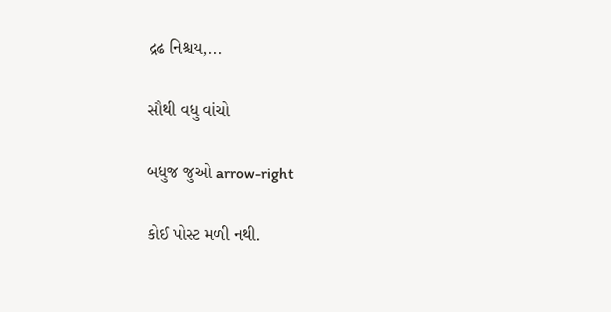દ્રઢ નિશ્ચય,...

સૌથી વધુ વાંચો

બધુજ જુઓ arrow-right

કોઈ પોસ્ટ મળી નથી.